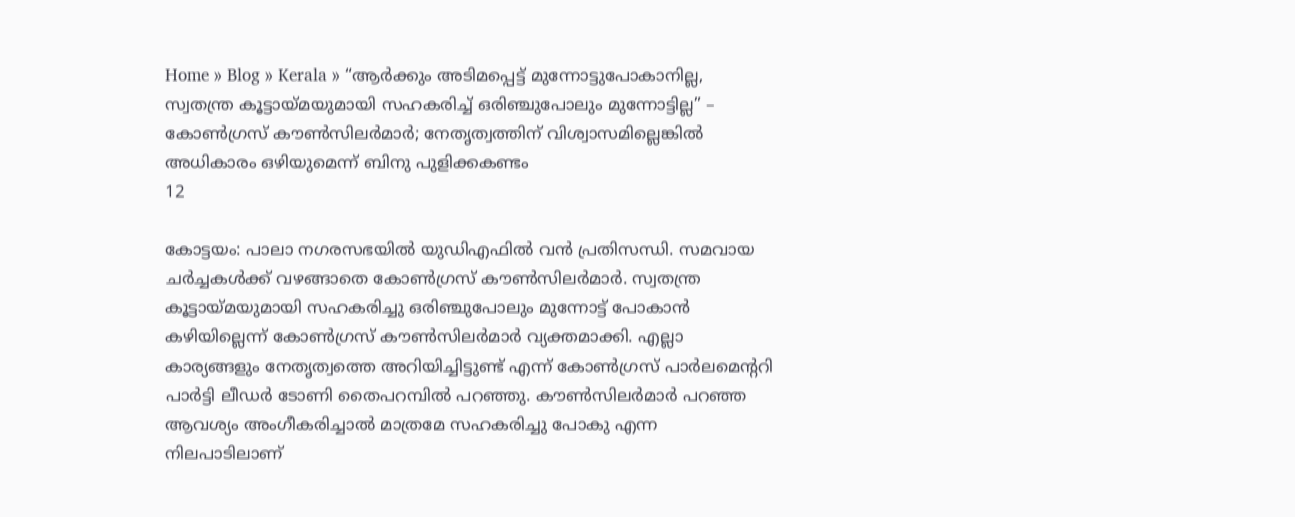Home » Blog » Kerala » “ആർക്കും അടിമപ്പെട്ട് മുന്നോട്ടുപോകാനില്ല, സ്വതന്ത്ര കൂട്ടായ്മയുമായി സഹകരിച്ച് ഒരിഞ്ചുപോലും മുന്നോട്ടില്ല” – കോൺഗ്രസ്‌ കൗൺസിലർമാർ; നേതൃത്വത്തിന് വിശ്വാസമില്ലെങ്കിൽ അധികാരം ഒഴിയുമെന്ന് ബിനു പുളിക്കകണ്ടം
12

കോട്ടയം: പാലാ നഗരസഭയിൽ യുഡിഎഫിൽ വൻ പ്രതിസന്ധി. സമവായ ചർച്ചകൾക്ക് വഴങ്ങാതെ കോൺഗ്രസ്‌ കൗൺസിലർമാർ. സ്വതന്ത്ര കൂട്ടായ്മയുമായി സഹകരിച്ചു ഒരിഞ്ചുപോലും മുന്നോട്ട് പോകാൻ കഴിയില്ലെന്ന് കോൺഗ്രസ് കൗൺസിലർമാർ വ്യക്തമാക്കി. എല്ലാ കാര്യങ്ങളും നേതൃത്വത്തെ അറിയിച്ചിട്ടുണ്ട് എന്ന് കോൺഗ്രസ് പാർലമെന്ററി പാർട്ടി ലീഡർ ടോണി തൈപറമ്പിൽ പറഞ്ഞു. കൗൺസിലർമാർ പറഞ്ഞ ആവശ്യം അംഗീകരിച്ചാൽ മാത്രമേ സഹകരിച്ചു പോകു എന്ന നിലപാടിലാണ്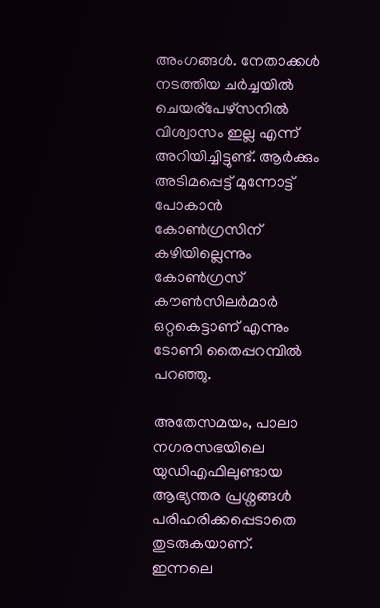അംഗങ്ങൾ. നേതാക്കൾ നടത്തിയ ചർച്ചയിൽ ചെയര്പേഴ്സനിൽ വിശ്വാസം ഇല്ല എന്ന് അറിയിച്ചിട്ടുണ്ട്. ആർക്കും അടിമപ്പെട്ട് മുന്നോട്ട് പോകാൻ കോൺഗ്രസിന് കഴിയില്ലെന്നും കോൺഗ്രസ് കൗൺസിലർമാർ ഒറ്റകെട്ടാണ് എന്നും ടോണി തൈപ്പറമ്പിൽ പറഞ്ഞു.

അതേസമയം, പാലാ നഗരസഭയിലെ യുഡിഎഫിലുണ്ടായ ആഭ്യന്തര പ്രശ്നങ്ങൾ പരിഹരിക്കപ്പെടാതെ തുടരുകയാണ്. ഇന്നലെ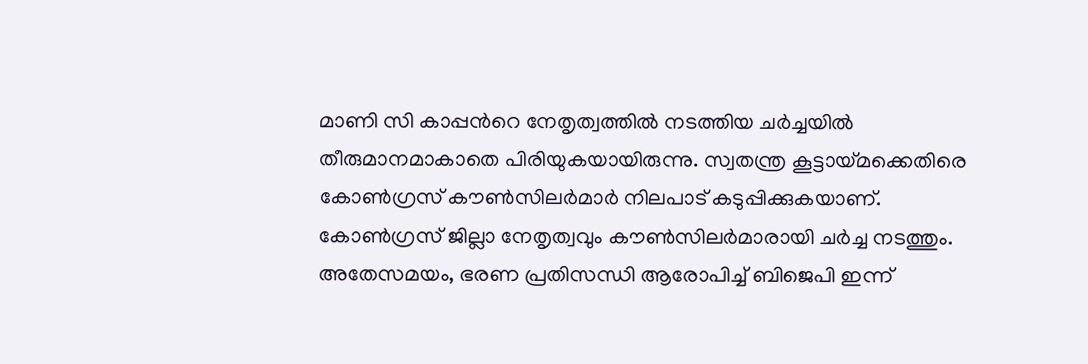മാണി സി കാപ്പൻറെ നേതൃത്വത്തിൽ നടത്തിയ ച‍ർച്ചയിൽ തീരുമാനമാകാതെ പിരിയുകയായിരുന്നു. സ്വതന്ത്ര കൂട്ടായ്മക്കെതിരെ കോൺഗ്രസ് കൗൺസിലർമാർ നിലപാട് കടുപ്പിക്കുകയാണ്. കോൺഗ്രസ് ജില്ലാ നേതൃത്വവും കൗൺസിലർമാരായി ചർച്ച നടത്തും. അതേസമയം, ഭരണ പ്രതിസന്ധി ആരോപിച്ച് ബിജെപി ഇന്ന്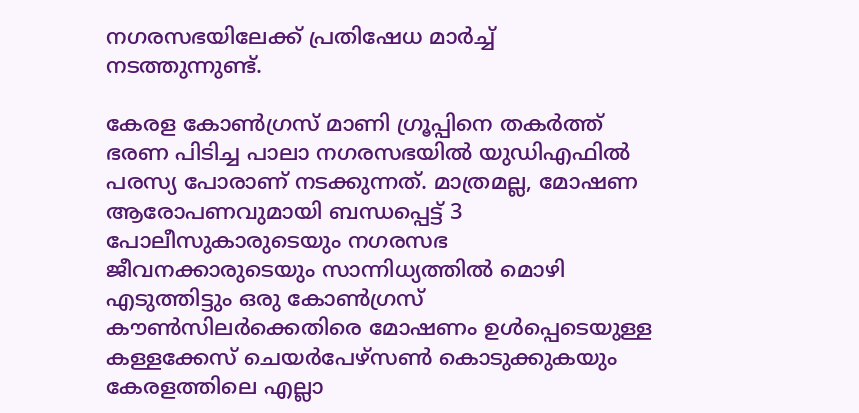നഗരസഭയിലേക്ക് പ്രതിഷേധ മാർച്ച് നടത്തുന്നുണ്ട്.

കേരള കോൺഗ്രസ് മാണി ഗ്രൂപ്പിനെ തകർത്ത് ഭരണ പിടിച്ച പാലാ നഗരസഭയിൽ യുഡിഎഫിൽ പരസ്യ പോരാണ് നടക്കുന്നത്. മാത്രമല്ല, മോഷണ ആരോപണവുമായി ബന്ധപ്പെട്ട് 3 പോലീസുകാരുടെയും നഗരസഭ ജീവനക്കാരുടെയും സാന്നിധ്യത്തിൽ മൊഴി എടുത്തിട്ടും ഒരു കോൺഗ്രസ് കൗൺസിലർക്കെതിരെ മോഷണം ഉൾപ്പെടെയുള്ള കള്ളക്കേസ് ചെയർപേഴ്സൺ കൊടുക്കുകയും കേരളത്തിലെ എല്ലാ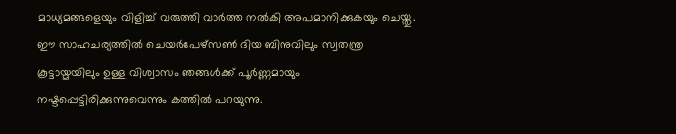മാധ്യമങ്ങളെയും വിളിച്ച് വരുത്തി വാർത്ത നൽകി അപമാനിക്കുകയും ചെയ്തു. ഈ സാഹചര്യത്തിൽ ചെയർപേഴ്സൺ ദിയ ബിനുവിലും സ്വതന്ത്ര കൂട്ടായ്മയിലും ഉള്ള വിശ്വാസം ഞങ്ങൾക്ക് പൂർണ്ണമായും നഷ്ടപ്പെട്ടിരിക്കുന്നുവെന്നും കത്തിൽ പറയുന്നു.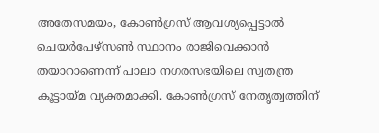അതേസമയം, കോൺഗ്രസ് ആവശ്യപ്പെട്ടാൽ ചെയർപേഴ്സൺ സ്ഥാനം രാജിവെക്കാൻ തയാറാണെന്ന് പാലാ നഗരസഭയിലെ സ്വതന്ത്ര കൂട്ടായ്മ വ്യക്തമാക്കി. കോൺഗ്രസ് നേതൃത്വത്തിന്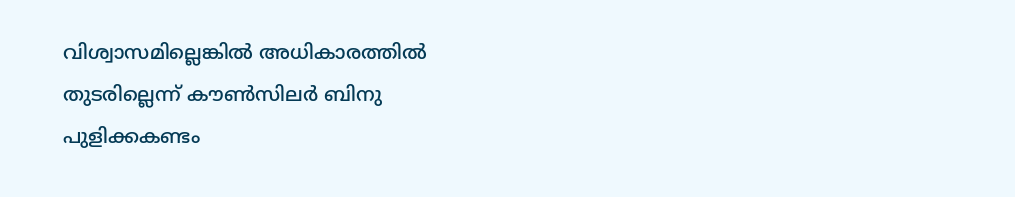വിശ്വാസമില്ലെങ്കിൽ അധികാരത്തിൽ തുടരില്ലെന്ന് കൗൺസിലർ ബിനു പുളിക്കകണ്ടം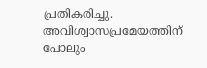പ്രതികരിച്ചു. അവിശ്വാസപ്രമേയത്തിന് പോലും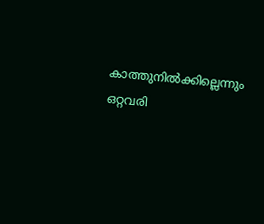കാത്തുനിൽക്കില്ലെന്നും ഒറ്റവരി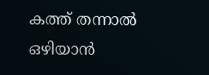കത്ത് തന്നാൽ ഒഴിയാൻ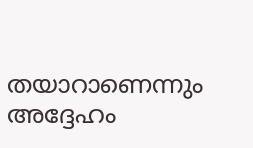തയാറാണെന്നും അദ്ദേഹം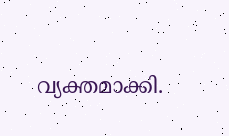വ്യക്തമാക്കി.